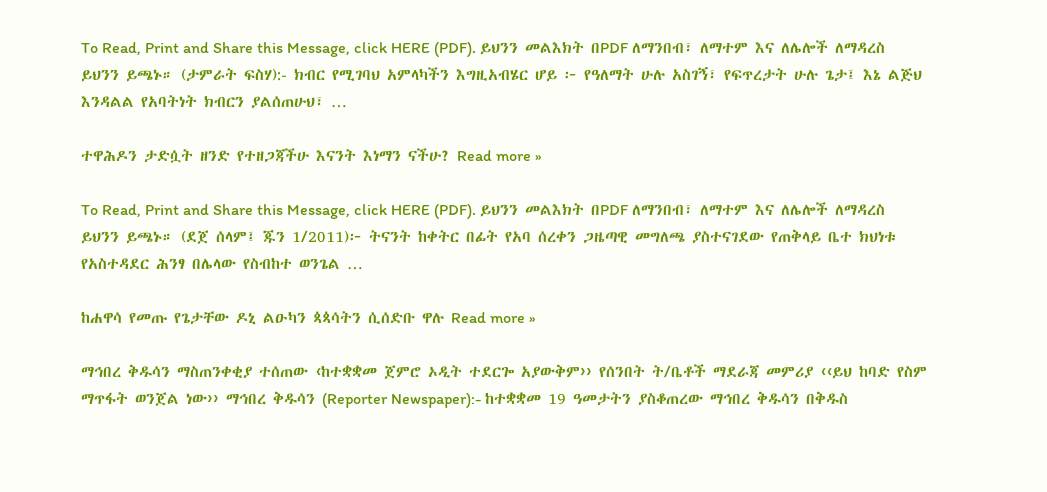To Read, Print and Share this Message, click HERE (PDF). ይህንን መልእክት በPDF ለማንበብ፣ ለማተም እና ለሌሎች ለማዳረስ ይህንን ይጫኑ። (ታምራት ፍስሃ):- ክብር የሚገባህ አምላካችን እግዚአብሄር ሆይ ፦ የዓለማት ሁሉ አስገኝ፣ የፍጥረታት ሁሉ ጌታ፤ እኔ ልጅህ እንዳልል የአባትነት ክብርን ያልሰጠሁህ፣ …

ተዋሕዶን ታድሷት ዘንድ የተዘጋጃችሁ እናንት እነማን ናችሁ? Read more »

To Read, Print and Share this Message, click HERE (PDF). ይህንን መልእክት በPDF ለማንበብ፣ ለማተም እና ለሌሎች ለማዳረስ ይህንን ይጫኑ። (ደጀ ሰላም፤ ጁን 1/2011)፦ ትናንት ከቀትር በፊት የአባ ሰረቀን ጋዜጣዊ መግለጫ ያስተናገደው የጠቅላይ ቤተ ክህነቱ የአስተዳደር ሕንፃ በሌላው የስብከተ ወንጌል …

ከሐዋሳ የመጡ የጌታቸው ዶኒ ልዑካን ጳጳሳትን ሲሰድቡ ዋሉ Read more »

ማኅበረ ቅዱሳን ማስጠንቀቂያ ተሰጠው ‹ከተቋቋመ ጀምሮ ኦዲት ተደርጐ አያውቅም›› የሰንበት ት/ቤቶች ማደራጃ መምሪያ ‹‹ይህ ከባድ የስም ማጥፋት ወንጀል ነው›› ማኅበረ ቅዱሳን (Reporter Newspaper):- ከተቋቋመ 19 ዓመታትን ያስቆጠረው ማኅበረ ቅዱሳን በቅዱስ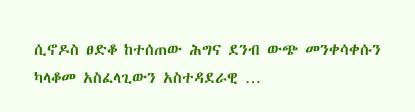ሲኖዶስ ፀድቆ ከተሰጠው ሕግና ደንብ ውጭ መንቀሳቀሱን ካላቆመ አስፈላጊውን አስተዳደራዊ …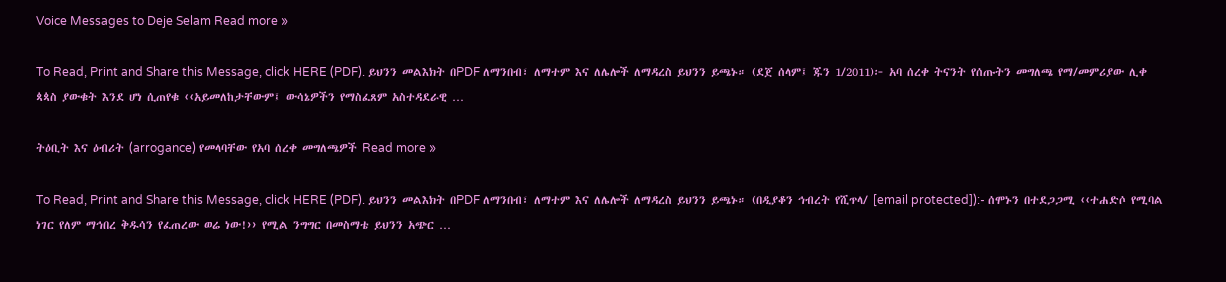Voice Messages to Deje Selam Read more »

To Read, Print and Share this Message, click HERE (PDF). ይህንን መልእክት በPDF ለማንበብ፣ ለማተም እና ለሌሎች ለማዳረስ ይህንን ይጫኑ። (ደጀ ሰላም፤ ጁን 1/2011)፦ አባ ሰረቀ ትናንት የሰጡትን መግለጫ የማ/መምሪያው ሊቀ ጳጳስ ያውቁት እንደ ሆነ ሲጠየቁ ‹‹አይመለከታቸውም፤ ውሳኔዎችን የማስፈጸም አስተዳደራዊ …

ትዕቢት እና ዕብሪት (arrogance) የመላባቸው የአባ ሰረቀ መግለጫዎች Read more »

To Read, Print and Share this Message, click HERE (PDF). ይህንን መልእክት በPDF ለማንበብ፣ ለማተም እና ለሌሎች ለማዳረስ ይህንን ይጫኑ። (በዲያቆን ኅብረት የሺጥላ/ [email protected]):- ሰሞኑን በተደጋጋሚ ‹‹ተሐድሶ የሚባል ነገር የለም ማኅበረ ቅዱሳን የፈጠረው ወሬ ነው!›› የሚል ንግግር በመስማቴ ይህንን አጭር …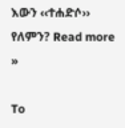እውን ‹‹ተሐድሶ›› የለምን? Read more »

To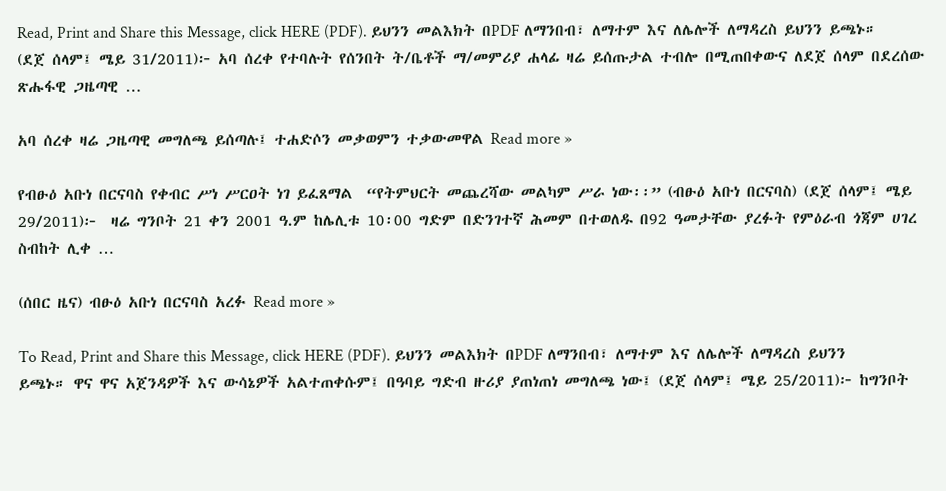Read, Print and Share this Message, click HERE (PDF). ይህንን መልእክት በPDF ለማንበብ፣ ለማተም እና ለሌሎች ለማዳረስ ይህንን ይጫኑ። (ደጀ ሰላም፤ ሜይ 31/2011)፦ አባ ሰረቀ የተባሉት የሰንበት ት/ቤቶች ማ/መምሪያ ሐላፊ ዛሬ ይሰጡታል ተብሎ በሚጠበቀውና ለደጀ ሰላም በደረሰው ጽሑፋዊ ጋዜጣዊ …

አባ ሰረቀ ዛሬ ጋዜጣዊ መግለጫ ይሰጣሉ፤ ተሐድሶን መቃወምን ተቃውመዋል Read more »

የብፁዕ አቡነ በርናባስ የቀብር ሥነ ሥርዐት ነገ ይፈጸማል  “የትምህርት መጨረሻው መልካም ሥራ ነው፡፡” (ብፁዕ አቡነ በርናባስ) (ደጀ ሰላም፤ ሜይ 29/2011)፦  ዛሬ ግንቦት 21 ቀን 2001 ዓ.ም ከሌሊቱ 10፡00 ግድም በድንገተኛ ሕመም በተወለዱ በ92 ዓመታቸው ያረፉት የምዕራብ ጎጃም ሀገረ ስብከት ሊቀ …

(ሰበር ዜና) ብፁዕ አቡነ በርናባስ አረፉ Read more »

To Read, Print and Share this Message, click HERE (PDF). ይህንን መልእክት በPDF ለማንበብ፣ ለማተም እና ለሌሎች ለማዳረስ ይህንን ይጫኑ። ዋና ዋና አጀንዳዎች እና ውሳኔዎች አልተጠቀሱም፤ በዓባይ ግድብ ዙሪያ ያጠነጠነ መግለጫ ነው፤ (ደጀ ሰላም፤ ሜይ 25/2011)፦ ከግንቦት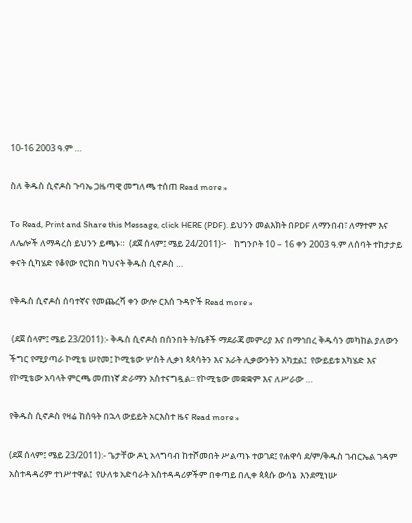10-16 2003 ዓ.ም …

ስለ ቅዱስ ሲኖዶስ ጉባኤ ጋዜጣዊ መግለጫ ተሰጠ Read more »

To Read, Print and Share this Message, click HERE (PDF). ይህንን መልእክት በPDF ለማንበብ፣ ለማተም እና ለሌሎች ለማዳረስ ይህንን ይጫኑ።  (ደጀ ሰላም፤ ሜይ 24/2011)፦    ከግንቦት 10 – 16 ቀን 2003 ዓ.ም ለሰባት ተከታታይ ቀናት ሲካሄድ የቆየው የርክበ ካህናት ቅዱስ ሲኖዶስ …

የቅዱስ ሲኖዶስ ሰባተኛና የመጨረሻ ቀን ውሎ ርእሰ ጉዳዮች Read more »

 (ደጀ ሰላም፤ ሜይ 23/2011):- ቅዱስ ሲኖዶስ በሰንበት ት/ቤቶች ማደራጃ መምሪያ እና በማኅበረ ቅዱሳን መካከል ያለውን ችግር የሚያጣራ ኮሚቴ ሠየመ፤ ኮሚቴው ሦስት ሊቃነ ጳጳሳትን እና አራት ሊቃውንትን አካቷል፤  የውይይቱ አካሄድ እና የኮሚቴው አባላት ምርጫ መጠነኛ ድራማን አስተናግዷል፡፡ የኮሚቴው መቋቋም እና ለሥራው …

የቅዱስ ሲኖዶስ የዛሬ ከሰዓት በኋላ ውይይት አርእስተ ዜና Read more »

(ደጀ ሰላም፤ ሜይ 23/2011):- ጌታቸው ዶኒ አላግባብ ከተሾመበት ሥልጣኑ ተወገደ፤ የሐዋሳ ደ/ም/ቅዱስ ገብርኤል ገዳም አስተዳዳሪም ተነሥተዋል፤  የሁለቱ አድባራት አስተዳዳሪዎችም በቀጣይ በሊቀ ጳጳሱ ውሳኔ  እንደሚነሡ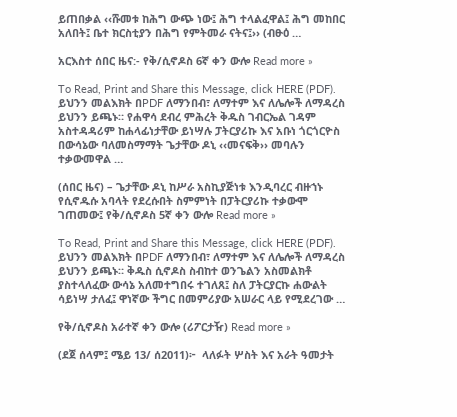ይጠበቃል ‹‹ሹመቱ ከሕግ ውጭ ነው፤ ሕግ ተላልፈዋል፤ ሕግ መከበር አለበት፤ ቤተ ክርስቲያን በሕግ የምትመራ ናትና፤›› (ብፁዕ …

አርእስተ ሰበር ዜና:- የቅ/ሲኖዶስ 6ኛ ቀን ውሎ Read more »

To Read, Print and Share this Message, click HERE (PDF). ይህንን መልእክት በPDF ለማንበብ፣ ለማተም እና ለሌሎች ለማዳረስ ይህንን ይጫኑ። የሐዋሳ ደብረ ምሕረት ቅዱስ ገብርኤል ገዳም አስተዳዳሪም ከሐላፊነታቸው ይነሣሉ ፓትርያሪኩ እና አቡነ ጎርጎርዮስ በውሳኔው ባለመስማማት ጌታቸው ዶኒ ‹‹መናፍቅ›› መባሉን ተቃውመዋል …

(ሰበር ዜና) – ጌታቸው ዶኒ ከሥራ አስኪያጅነቱ እንዲባረር ብዙኀኑ የሲኖዱሱ አባላት የደረሱበት ስምምነት በፓትርያሪኩ ተቃውሞ ገጠመው፤ የቅ/ሲኖዶስ 5ኛ ቀን ውሎ Read more »

To Read, Print and Share this Message, click HERE (PDF). ይህንን መልእክት በPDF ለማንበብ፣ ለማተም እና ለሌሎች ለማዳረስ ይህንን ይጫኑ። ቅዱስ ሲኖዶስ ስብከተ ወንጌልን አስመልክቶ ያስተላለፈው ውሳኔ አለመተግበሩ ተገለጸ፤ ስለ ፓትርያርኩ ሐውልት ሳይነሣ ታለፈ፤ ዋነኛው ችግር በመምሪያው አሠራር ላይ የሚደረገው …

የቅ/ሲኖዶስ አራተኛ ቀን ውሎ (ሪፖርታዥ) Read more »

(ደጀ ሰላም፤ ሜይ 13/ ሰ2011)፦  ላለፉት ሦስት እና አራት ዓመታት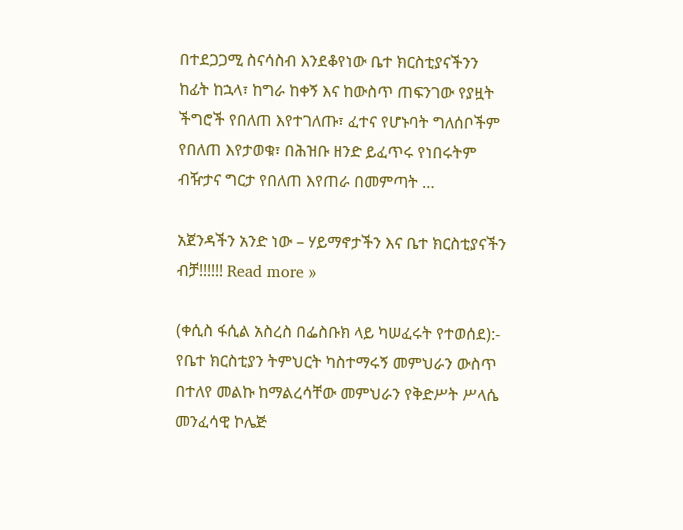በተደጋጋሚ ስናሳስብ እንደቆየነው ቤተ ክርስቲያናችንን ከፊት ከኋላ፣ ከግራ ከቀኝ እና ከውስጥ ጠፍንገው የያዟት ችግሮች የበለጠ እየተገለጡ፣ ፈተና የሆኑባት ግለሰቦችም የበለጠ እየታወቁ፣ በሕዝቡ ዘንድ ይፈጥሩ የነበሩትም ብዥታና ግርታ የበለጠ እየጠራ በመምጣት …

አጀንዳችን አንድ ነው – ሃይማኖታችን እና ቤተ ክርስቲያናችን ብቻ!!!!!! Read more »

(ቀሲስ ፋሲል አስረስ በፌስቡክ ላይ ካሠፈሩት የተወሰደ):- የቤተ ክርስቲያን ትምህርት ካስተማሩኝ መምህራን ውስጥ በተለየ መልኩ ከማልረሳቸው መምህራን የቅድሥት ሥላሴ መንፈሳዊ ኮሌጅ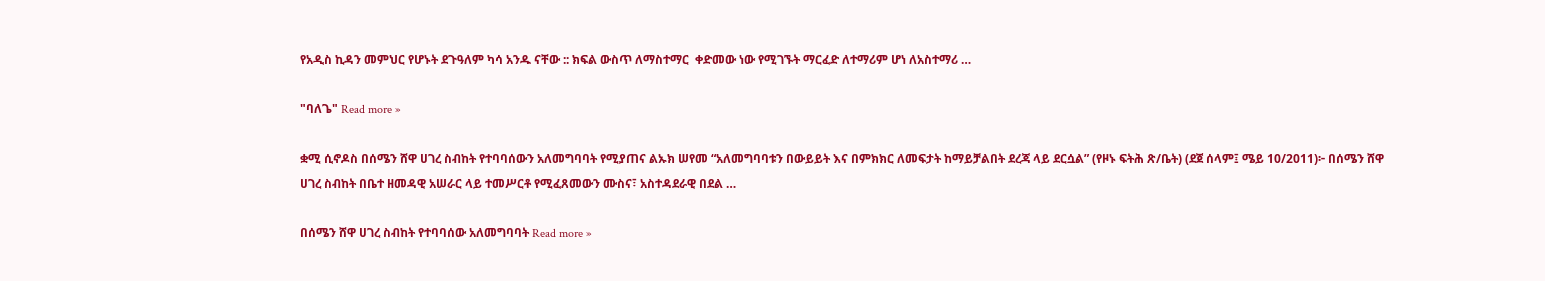የአዲስ ኪዳን መምህር የሆኑት ደጉዓለም ካሳ አንዱ ናቸው :: ክፍል ውስጥ ለማስተማር  ቀድመው ነው የሚገኙት ማርፈድ ለተማሪም ሆነ ለአስተማሪ …

"ባለጌ" Read more »

ቋሚ ሲኖዶስ በሰሜን ሸዋ ሀገረ ስብከት የተባባሰውን አለመግባባት የሚያጠና ልኡክ ሠየመ “አለመግባባቱን በውይይት እና በምክክር ለመፍታት ከማይቻልበት ደረጃ ላይ ደርሷል” (የዞኑ ፍትሕ ጽ/ቤት) (ደጀ ሰላም፤ ሜይ 10/2011)፦ በሰሜን ሸዋ ሀገረ ስብከት በቤተ ዘመዳዊ አሠራር ላይ ተመሥርቶ የሚፈጸመውን ሙስና፣ አስተዳደራዊ በደል …

በሰሜን ሸዋ ሀገረ ስብከት የተባባሰው አለመግባባት Read more »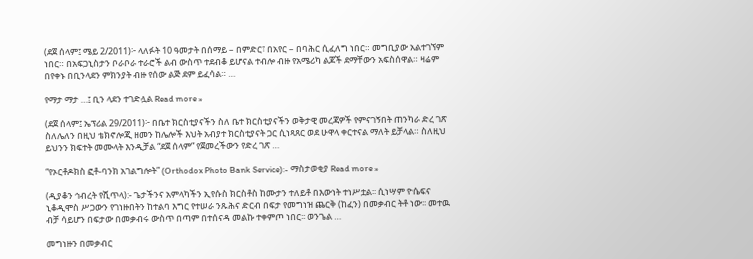(ደጀ ሰላም፤ ሜይ 2/2011)፦ ላለፉት 10 ዓመታት በሰማይ – በምድር፣ በአየር – በባሕር ሲፈለግ ነበር። መግቢያው አልተገኘም ነበር። በአፍጋኒስታን ቦራቦራ ተራሮች ልብ ውስጥ ተደብቆ ይሆናል ተብሎ ብዙ የአሜሪካ ልጆች ደማቸውን አፍስሰዋል። ዛሬም በየቀኑ በቢንላደን ምክንያት ብዙ የሰው ልጅ ደም ይፈሳል። …

የማታ ማታ …፤ ቢን ላደን ተገድሏል Read more »

(ደጀ ሰላም፤ ኤፕሪል 29/2011)፦ በቤተ ክርስቲያናችን ስለ ቤተ ክርስቲያናችን ወቅታዊ መረጃዎች የምናገኝበት ጠንካራ ድረ ገጽ ስለሌለን በዚህ ቴክኖሎጂ ዘመን ከሌሎች እህት አብያተ ክርስቲያናት ጋር ሲነጻጸር ወደ ሁዋላ ቀርተናል ማለት ይቻላል። ስለዚህ ይህንን ክፍተት መሙላት እንዲቻል “ደጀ ሰላም” የጀመረችውን የድረ ገጽ …

“የኦርቶዶክስ ፎቶ-ባንክ አገልግሎት” (Orthodox Photo Bank Service):- ማስታወቂያ Read more »

(ዲያቆን ኅብረት የሺጥላ):- ጌታችንና አምላካችን ኢየሱስ ክርስቶስ ከሙታን ተለይቶ በእውነት ተነሥቷል፡፡ ሲነሣም ዮሴፍና ኒቆዲሞስ ሥጋውን የገነዙበትን ከተልባ እግር የተሠራ ንጹሕና ድርብ በፍታ የመግነዝ ጨርቅ (ከፈን) በመቃብር ትቶ ነው፡፡ መተዉ ብቻ ሳይሆን በፍታው በመቃብሩ ውስጥ በጣም በተሰናዳ መልኩ ተቀምጦ ነበር፡፡ ወንጌል …

መግነዙን በመቃብር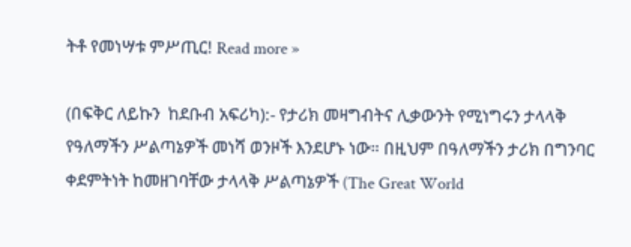ትቶ የመነሣቱ ምሥጢር! Read more »

(በፍቅር ለይኩን  ከደቡብ አፍሪካ):- የታሪክ መዛግብትና ሊቃውንት የሚነግሩን ታላላቅ የዓለማችን ሥልጣኔዎች መነሻ ወንዞች እንደሆኑ ነው። በዚህም በዓለማችን ታሪክ በግንባር ቀደምትነት ከመዘገባቸው ታላላቅ ሥልጣኔዎች (The Great World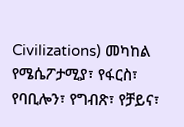Civilizations) መካከል የሜሴፖታሚያ፣ የፋርስ፣ የባቢሎን፣ የግብጽ፣ የቻይና፣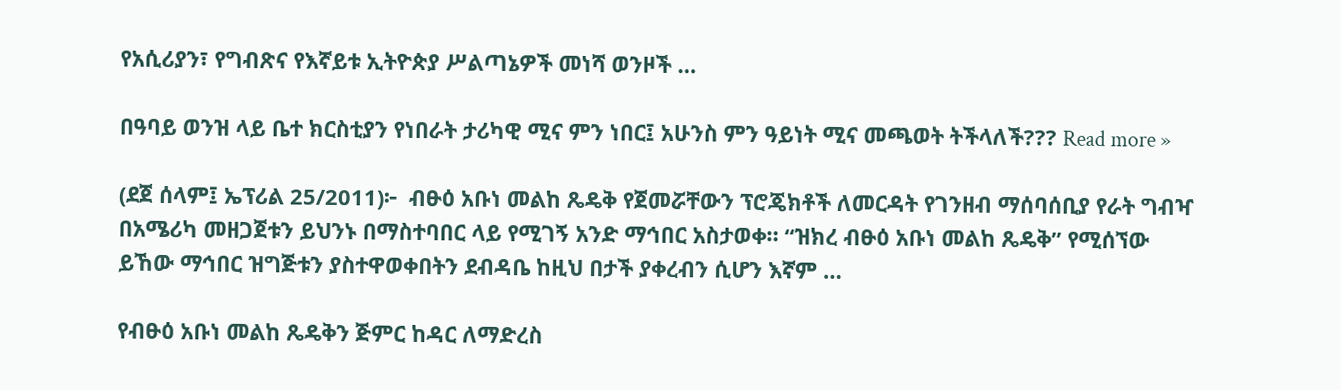የአሲሪያን፣ የግብጽና የእኛይቱ ኢትዮጵያ ሥልጣኔዎች መነሻ ወንዞች …

በዓባይ ወንዝ ላይ ቤተ ክርስቲያን የነበራት ታሪካዊ ሚና ምን ነበር፤ አሁንስ ምን ዓይነት ሚና መጫወት ትችላለች??? Read more »

(ደጀ ሰላም፤ ኤፕሪል 25/2011)፦  ብፁዕ አቡነ መልከ ጼዴቅ የጀመሯቸውን ፕሮጄክቶች ለመርዳት የገንዘብ ማሰባሰቢያ የራት ግብዣ በአሜሪካ መዘጋጀቱን ይህንኑ በማስተባበር ላይ የሚገኝ አንድ ማኅበር አስታወቀ። “ዝክረ ብፁዕ አቡነ መልከ ጼዴቅ” የሚሰኘው ይኸው ማኅበር ዝግጅቱን ያስተዋወቀበትን ደብዳቤ ከዚህ በታች ያቀረብን ሲሆን እኛም …

የብፁዕ አቡነ መልከ ጼዴቅን ጅምር ከዳር ለማድረስ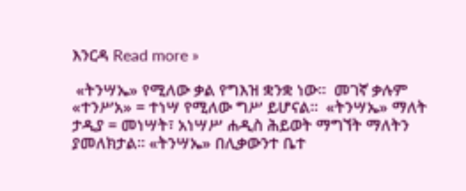እንርዳ Read more »

 «ትንሣኤ» የሚለው ቃል የግእዝ ቋንቋ ነው፡፡  መገኛ ቃሉም «ተንሥአ» = ተነሣ የሚለው ግሥ ይሆናል፡፡  «ትንሣኤ» ማለት ታዲያ = መነሣት፣ አነሣሥ ሐዲስ ሕይወት ማግኘት ማለትን ያመለክታል፡፡ «ትንሣኤ» በሊቃውንተ ቤተ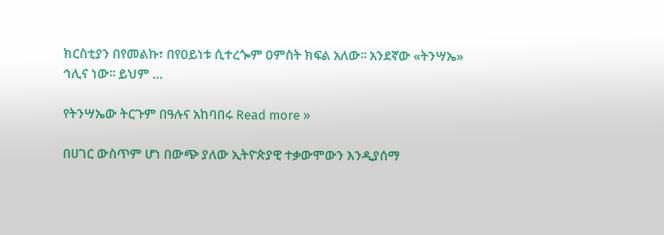ክርስቲያን በየመልኩ፣ በየዐይነቱ ሲተረጐም ዐምስት ክፍል አለው፡፡ አንደኛው «ትንሣኤ» ኅሊና ነው፡፡ ይህም …

የትንሣኤው ትርጉም በዓሉና አከባበሩ Read more »

በሀገር ውስጥም ሆነ በውጭ ያለው ኢትዮጵያዊ ተቃውሞውን እንዲያሰማ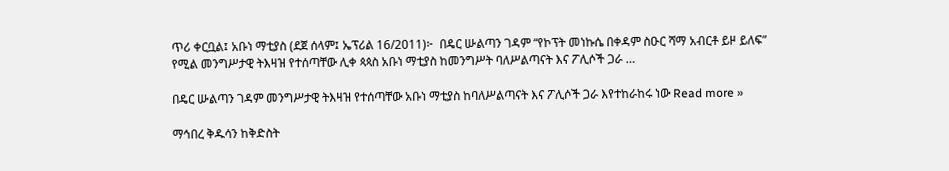ጥሪ ቀርቧል፤ አቡነ ማቲያስ (ደጀ ሰላም፤ ኤፕሪል 16/2011)፦  በዴር ሡልጣን ገዳም “የኮፕት መነኩሴ በቀዳም ስዑር ሻማ አብርቶ ይዞ ይለፍ” የሚል መንግሥታዊ ትእዛዝ የተሰጣቸው ሊቀ ጳጳስ አቡነ ማቲያስ ከመንግሥት ባለሥልጣናት እና ፖሊሶች ጋራ …

በዴር ሡልጣን ገዳም መንግሥታዊ ትእዛዝ የተሰጣቸው አቡነ ማቲያስ ከባለሥልጣናት እና ፖሊሶች ጋራ እየተከራከሩ ነው Read more »

ማኅበረ ቅዱሳን ከቅድስት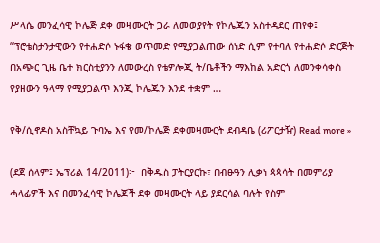ሥላሴ መንፈሳዊ ኮሌጅ ደቀ መዛሙርት ጋራ ለመወያየት የኮሌጁን አስተዳደር ጠየቀ፤ “ፕሮቴስታንታዊውን የተሐድሶ ኑፋቄ ወጥመድ የሚያጋልጠው ሰነድ ሲም የተባለ የተሐድሶ ድርጅት በአጭር ጊዜ ቤተ ክርስቲያንን ለመውረስ የቴዎሎጂ ት/ቤቶችን ማእከል አድርጎ ለመንቀሳቀስ የያዘውን ዓላማ የሚያጋልጥ እንጂ ኮሌጁን እንደ ተቋም …

የቅ/ሲኖዶስ አስቸኳይ ጉባኤ እና የመ/ኮሌጅ ደቀመዛሙርት ደብዳቤ (ሪፖርታዥ) Read more »

(ደጀ ሰላም፤ ኤፕሪል 14/2011)፦  በቅዱስ ፓትርያርኩ፣ በብፁዓን ሊቃነ ጳጳሳት በመምሪያ ሓላፊዎች እና በመንፈሳዊ ኮሌጆች ደቀ መዛሙርት ላይ ያደርሳል ባሉት የስም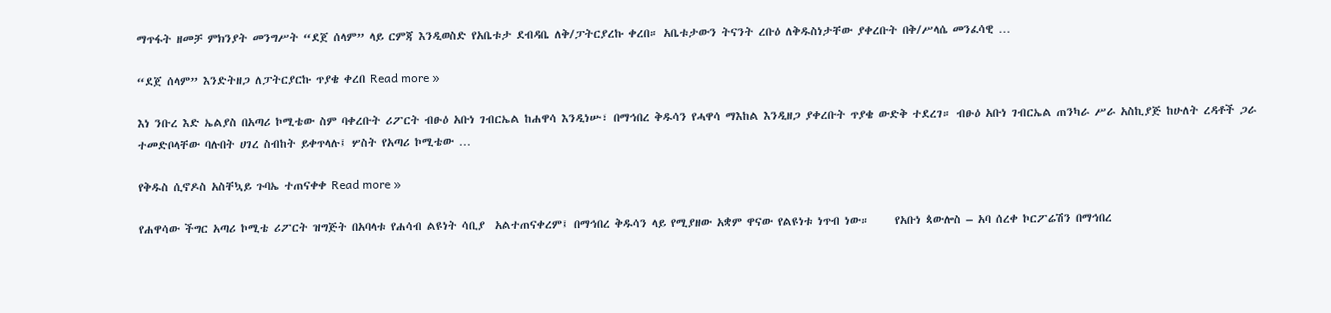ማጥፋት ዘመቻ ምክንያት መንግሥት “ደጀ ሰላም” ላይ ርምጃ እንዲወስድ የአቤቱታ ደብዳቤ ለቅ/ፓትርያረኩ ቀረበ። አቤቱታውን ትናንት ረቡዕ ለቅዱስነታቸው ያቀረቡት በቅ/ሥላሴ መንፈሳዊ …

“ደጀ ሰላም” እንድትዘጋ ለፓትርያርኩ ጥያቄ ቀረበ Read more »

እነ ንቡረ እድ ኤልያስ በአጣሪ ኮሚቴው ስም ባቀረቡት ሪፖርት ብፁዕ አቡነ ገብርኤል ከሐዋሳ እንዲነሡ፣ በማኅበረ ቅዱሳን የሓዋሳ ማእከል እንዲዘጋ ያቀረቡት ጥያቄ ውድቅ ተደረገ። ብፁዕ አቡነ ገብርኤል ጠንካራ ሥራ አስኪያጅ ከሁለት ረዳቶች ጋራ ተመድቦላቸው ባሉበት ሀገረ ስብከት ይቀጥላሉ፤ ሦስት የአጣሪ ኮሚቴው …

የቅዱስ ሲኖዶስ አስቸኳይ ጉባኤ ተጠናቀቀ Read more »

የሐዋሳው ችግር አጣሪ ኮሚቴ ሪፖርት ዝግጅት በአባላቱ የሐሳብ ልዩነት ሳቢያ  አልተጠናቀረም፤ በማኅበረ ቅዱሳን ላይ የሚያዘው አቋም ዋናው የልዩነቱ ነጥብ ነው።     የአቡነ ጳውሎስ – አባ ሰረቀ ኮርፖሬሽን በማኅበረ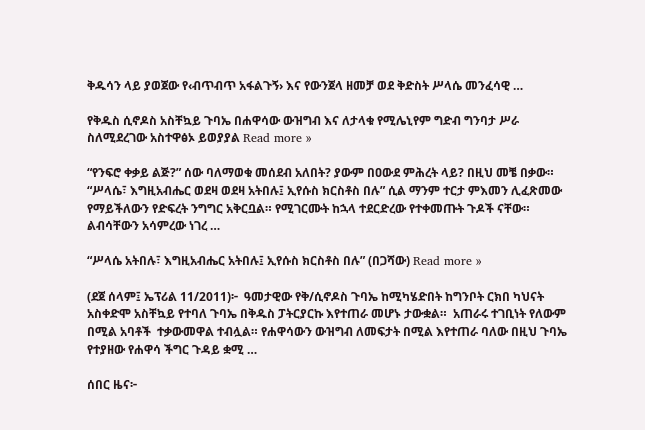ቅዱሳን ላይ ያወጀው የ‹ብጥብጥ አፋልጉኝ› እና የውንጀላ ዘመቻ ወደ ቅድስት ሥላሴ መንፈሳዊ …

የቅዱስ ሲኖዶስ አስቸኳይ ጉባኤ በሐዋሳው ውዝግብ እና ለታላቁ የሚሌኒየም ግድብ ግንባታ ሥራ ስለሚደረገው አስተዋፅኦ ይወያያል Read more »

“የንፍሮ ቀቃይ ልጅ?” ሰው ባለማወቁ መሰደብ አለበት? ያውም በዐውደ ምሕረት ላይ? በዚህ መቼ በቃው። “ሥላሴ፣ እግዚአብሔር ወደዛ ወደዛ አትበሉ፤ ኢየሱስ ክርስቶስ በሉ” ሲል ማንም ተርታ ምእመን ሊፈጽመው የማይችለውን የድፍረት ንግግር አቅርቧል። የሚገርሙት ከኋላ ተደርድረው የተቀመጡት ጉዶች ናቸው። ልብሳቸውን አሳምረው ነገረ …

“ሥላሴ አትበሉ፣ እግዚአብሔር አትበሉ፤ ኢየሱስ ክርስቶስ በሉ” (በጋሻው) Read more »

(ደጀ ሰላም፤ ኤፕሪል 11/2011)፦  ዓመታዊው የቅ/ሲኖዶስ ጉባኤ ከሚካሄድበት ከግንቦት ርክበ ካህናት አስቀድሞ አስቸኳይ የተባለ ጉባኤ በቅዱስ ፓትርያርኩ እየተጠራ መሆኑ ታውቋል።  አጠራሩ ተገቢነት የለውም በሚል አባቶች  ተቃውመዋል ተብሏል። የሐዋሳውን ውዝግብ ለመፍታት በሚል እየተጠራ ባለው በዚህ ጉባኤ የተያዘው የሐዋሳ ችግር ጉዳይ ቋሚ …

ሰበር ዜና፦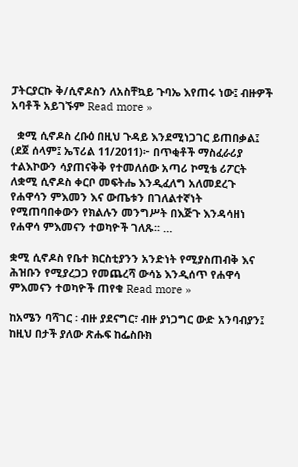ፓትርያርኩ ቅ/ሲኖዶስን ለአስቸኳይ ጉባኤ እየጠሩ ነው፤ ብዙዎች አባቶች አይገኙም Read more »

  ቋሚ ሲኖዶስ ረቡዕ በዚህ ጉዳይ እንደሚነጋገር ይጠበቃል፤ (ደጀ ሰላም፤ ኤፕሪል 11/2011)፦ በጥቂቶች ማስፈራሪያ ተልእኮውን ሳያጠናቅቅ የተመለሰው አጣሪ ኮሚቴ ሪፖርት ለቋሚ ሲኖዶስ ቀርቦ መፍትሔ እንዲፈለግ አለመደረጉ የሐዋሳን ምእመን እና ውጤቱን በገለልተኛነት የሚጠባበቀውን የክልሉን መንግሥት በእጅጉ እንዳሳዘነ የሐዋሳ ምእመናን ተወካዮች ገለጹ፡፡ …

ቋሚ ሲኖዶስ የቤተ ክርስቲያንን አንድነት የሚያስጠብቅ እና ሕዝቡን የሚያረጋጋ የመጨረሻ ውሳኔ እንዲሰጥ የሐዋሳ ምእመናን ተወካዮች ጠየቁ Read more »

ከአሜን ባሻገር ፡ ብዙ ያደናግር፣ ብዙ ያነጋግር ውድ አንባብያን፤ ከዚህ በታች ያለው ጽሑፍ ከፌስቡክ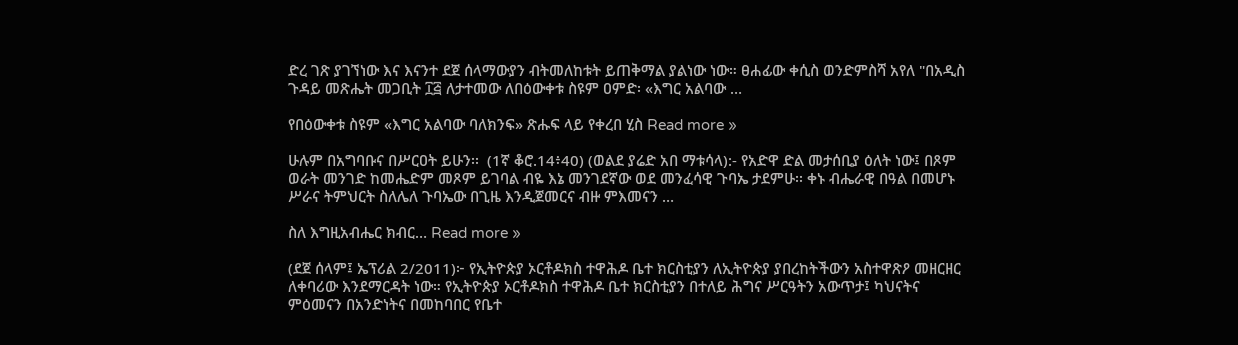ድረ ገጽ ያገኘነው እና እናንተ ደጀ ሰላማውያን ብትመለከቱት ይጠቅማል ያልነው ነው። ፀሐፊው ቀሲስ ወንድምስሻ አየለ "በአዲስ ጉዳይ መጽሔት መጋቢት ፲፭ ለታተመው ለበዕውቀቱ ስዩም ዐምድ፡ «እግር አልባው …

የበዕውቀቱ ስዩም «እግር አልባው ባለክንፍ» ጽሑፍ ላይ የቀረበ ሂስ Read more »

ሁሉም በአግባቡና በሥርዐት ይሁን፡፡  (1ኛ ቆሮ.14፥40) (ወልደ ያሬድ አበ ማቱሳላ):- የአድዋ ድል መታሰቢያ ዕለት ነው፤ በጾም ወራት መንገድ ከመሔድም መጾም ይገባል ብዬ እኔ መንገደኛው ወደ መንፈሳዊ ጉባኤ ታደምሁ፡፡ ቀኑ ብሔራዊ በዓል በመሆኑ ሥራና ትምህርት ስለሌለ ጉባኤው በጊዜ እንዲጀመርና ብዙ ምእመናን …

ስለ እግዚአብሔር ክብር… Read more »

(ደጀ ሰላም፤ ኤፕሪል 2/2011)፦ የኢትዮጵያ ኦርቶዶክስ ተዋሕዶ ቤተ ክርስቲያን ለኢትዮጵያ ያበረከትችውን አስተዋጽዖ መዘርዘር ለቀባሪው እንደማርዳት ነው። የኢትዮጵያ ኦርቶዶክስ ተዋሕዶ ቤተ ክርስቲያን በተለይ ሕግና ሥርዓትን አውጥታ፤ ካህናትና ምዕመናን በአንድነትና በመከባበር የቤተ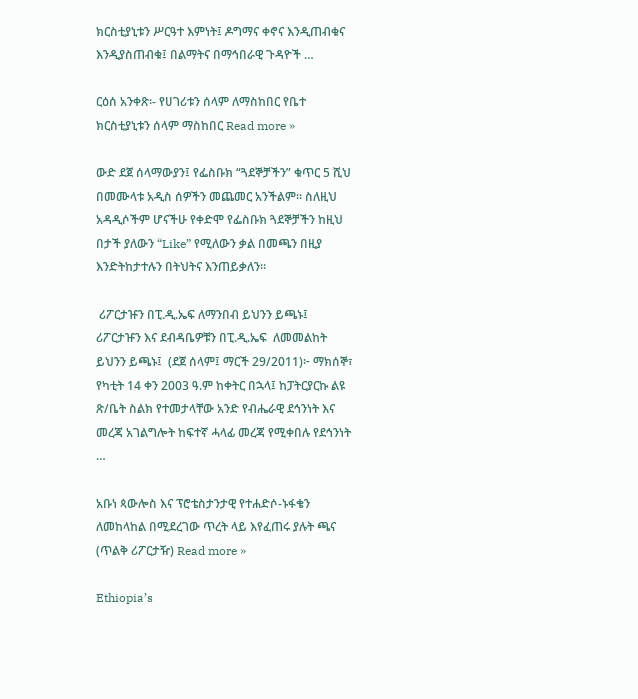ክርስቲያኒቱን ሥርዓተ እምነት፤ ዶግማና ቀኖና እንዲጠብቁና እንዲያስጠብቁ፤ በልማትና በማኅበራዊ ጉዳዮች …

ርዕሰ አንቀጽ፡- የሀገሪቱን ሰላም ለማስከበር የቤተ ክርስቲያኒቱን ሰላም ማስከበር Read more »

ውድ ደጀ ሰላማውያን፤ የፌስቡክ “ጓደኞቻችን” ቁጥር 5 ሺህ በመሙላቱ አዲስ ሰዎችን መጨመር አንችልም። ስለዚህ አዳዲሶችም ሆናችሁ የቀድሞ የፌስቡክ ጓደኞቻችን ከዚህ በታች ያለውን “Like” የሚለውን ቃል በመጫን በዚያ እንድትከታተሉን በትህትና እንጠይቃለን።

 ሪፖርታዡን በፒ.ዲ.ኤፍ ለማንበብ ይህንን ይጫኑ፤  ሪፖርታዡን እና ደብዳቤዎቹን በፒ.ዲ.ኤፍ  ለመመልከት ይህንን ይጫኑ፤  (ደጀ ሰላም፤ ማርች 29/2011)፦ ማክሰኞ፣ የካቲት 14 ቀን 2003 ዓ.ም ከቀትር በኋላ፤ ከፓትርያርኩ ልዩ ጽ/ቤት ስልክ የተመታላቸው አንድ የብሔራዊ ደኅንነት እና መረጃ አገልግሎት ከፍተኛ ሓላፊ መረጃ የሚቀበሉ የደኅንነት …

አቡነ ጳውሎስ እና ፕሮቴስታንታዊ የተሐድሶ-ኑፋቄን ለመከላከል በሚደረገው ጥረት ላይ እየፈጠሩ ያሉት ጫና (ጥልቅ ሪፖርታዥ) Read more »

Ethiopia’s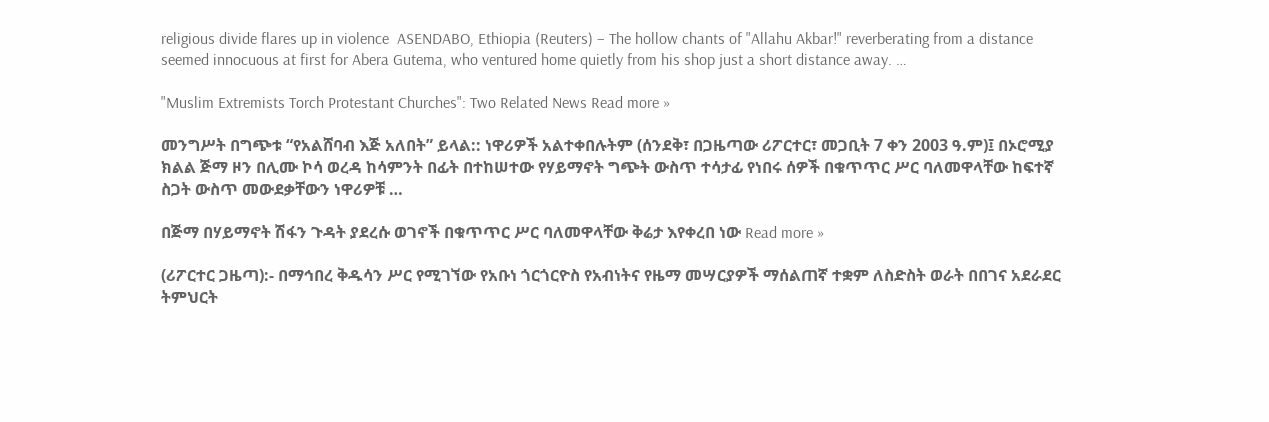religious divide flares up in violence  ASENDABO, Ethiopia (Reuters) – The hollow chants of "Allahu Akbar!" reverberating from a distance seemed innocuous at first for Abera Gutema, who ventured home quietly from his shop just a short distance away. …

"Muslim Extremists Torch Protestant Churches": Two Related News Read more »

መንግሥት በግጭቱ “የአልሸባብ እጅ አለበት” ይላል:: ነዋሪዎች አልተቀበሉትም (ሰንደቅ፣ በጋዜጣው ሪፖርተር፣ መጋቢት 7 ቀን 2003 ዓ.ም)፤ በኦሮሚያ ክልል ጅማ ዞን በሊሙ ኮሳ ወረዳ ከሳምንት በፊት በተከሠተው የሃይማኖት ግጭት ውስጥ ተሳታፊ የነበሩ ሰዎች በቁጥጥር ሥር ባለመዋላቸው ከፍተኛ ስጋት ውስጥ መውደቃቸውን ነዋሪዎቹ …

በጅማ በሃይማኖት ሽፋን ጉዳት ያደረሱ ወገኖች በቁጥጥር ሥር ባለመዋላቸው ቅሬታ እየቀረበ ነው Read more »

(ሪፖርተር ጋዜጣ):- በማኅበረ ቅዱሳን ሥር የሚገኘው የአቡነ ጎርጎርዮስ የአብነትና የዜማ መሣርያዎች ማሰልጠኛ ተቋም ለስድስት ወራት በበገና አደራደር ትምህርት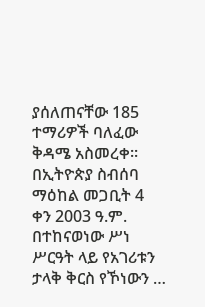ያሰለጠናቸው 185 ተማሪዎች ባለፈው ቅዳሜ አስመረቀ፡፡ በኢትዮጵያ ስብሰባ ማዕከል መጋቢት 4 ቀን 2003 ዓ.ም. በተከናወነው ሥነ ሥርዓት ላይ የአገሪቱን ታላቅ ቅርስ የኾነውን …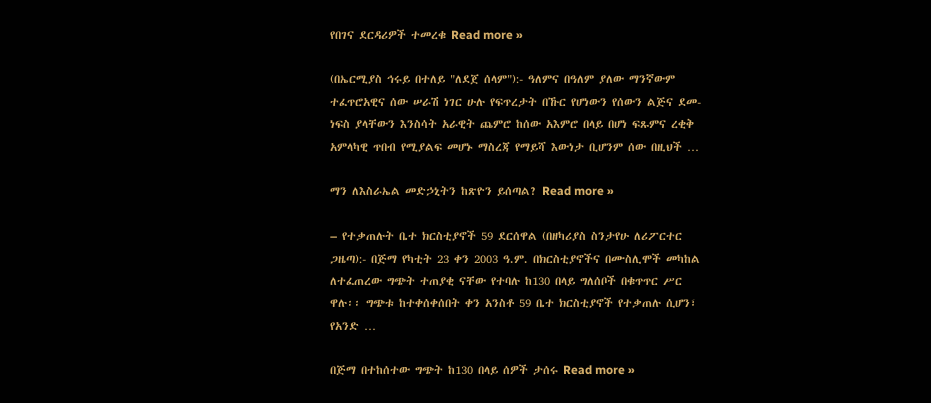የበገና ደርዳሪዎች ተመረቁ Read more »

(በኤርሚያስ ኅሩይ በተለይ "ለደጀ ሰላም"):- ዓለምና በዓለም ያለው ማንኛውም ተፈጥሮአዊና ሰው ሠራሽ ነገር ሁሉ የፍጥረታት በኹር የሆነውን የሰውን ልጅና ደመ-ነፍስ ያላቸውን እንስሳት አራዊት ጨምሮ ከሰው አእምሮ በላይ በሆነ ፍጹምና ረቂቅ አምላካዊ ጥበብ የሚያልፍ መሆኑ ማስረጃ የማይሻ እውነታ ቢሆንም ሰው በዚህች …

ማን ለእስራኤል መድኃኒትን ከጽዮን ይሰጣል? Read more »

– የተቃጠሉት ቤተ ክርስቲያኖች 59 ደርሰዋል (በዘካሪያስ ስንታየሁ ለሪፖርተር ጋዜጣ):- በጅማ የካቲት 23 ቀን 2003 ዓ.ም. በክርስቲያኖችና በሙስሊሞች መካከል ለተፈጠረው ግጭት ተጠያቂ ናቸው የተባሉ ከ130 በላይ ግለሰቦች በቁጥጥር ሥር ዋሉ፡፡ ግጭቱ ከተቀሰቀሰበት ቀን አንስቶ 59 ቤተ ክርስቲያኖች የተቃጠሉ ሲሆን፣ የአንድ …

በጅማ በተከሰተው ግጭት ከ130 በላይ ሰዎች ታሰሩ Read more »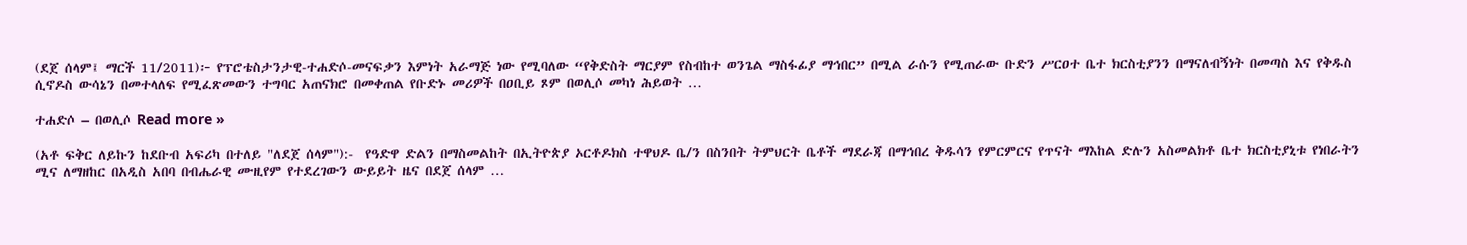(ደጀ ሰላም፤ ማርች 11/2011)፦ የፕሮቴስታንታዊ-ተሐድሶ-መናፍቃን እምነት አራማጅ ነው የሚባለው “የቅድስት ማርያም የስብከተ ወንጌል ማስፋፊያ ማኅበር” በሚል ራሱን የሚጠራው ቡድን ሥርዐተ ቤተ ክርስቲያንን በማናለብኝነት በመጣስ እና የቅዱስ ሲኖዶስ ውሳኔን በመተላለፍ የሚፈጽመውን ተግባር አጠናክሮ በመቀጠል የቡድኑ መሪዎች በዐቢይ ጾም በወሊሶ መካነ ሕይወት …

ተሐድሶ – በወሊሶ Read more »

(አቶ ፍቅር ለይኩን ከደቡብ አፍሪካ በተለይ "ለደጀ ሰላም"):-  የዓድዋ ድልን በማስመልከት በኢትዮጵያ ኦርቶዶክስ ተዋህዶ ቤ/ን በስንበት ትምህርት ቤቶች ማደራጃ በማኅበረ ቅዱሳን የምርምርና የጥናት ማእከል ድሉን አስመልክቶ ቤተ ክርስቲያኒቱ የነበራትን ሚና ለማዘከር በአዲስ አበባ በብሔራዊ ሙዚየም የተደረገውን ውይይት ዜና በደጀ ሰላም …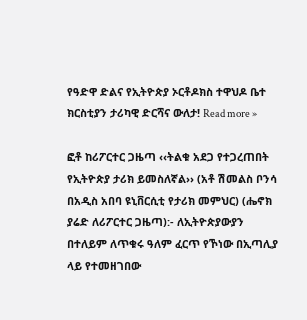የዓድዋ ድልና የኢትዮጵያ ኦርቶዶክስ ተዋህዶ ቤተ ክርስቲያን ታሪካዊ ድርሻና ውለታ! Read more »

ፎቶ ከሪፖርተር ጋዜጣ ‹‹ትልቁ አደጋ የተጋረጠበት የኢትዮጵያ ታሪክ ይመስለኛል›› (አቶ ሽመልስ ቦንሳ በአዲስ አበባ ዩኒቨርሲቲ የታሪክ መምህር) (ሔኖክ ያሬድ ለሪፖርተር ጋዜጣ):- ለኢትዮጵያውያን በተለይም ለጥቁሩ ዓለም ፈርጥ የኾነው በኢጣሊያ ላይ የተመዘገበው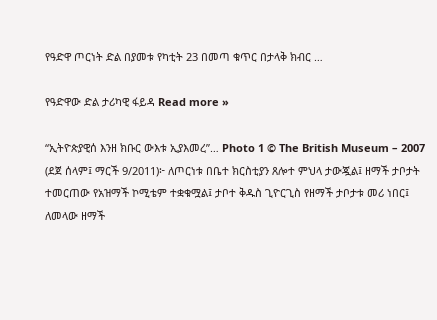የዓድዋ ጦርነት ድል በያመቱ የካቲት 23 በመጣ ቁጥር በታላቅ ክብር …

የዓድዋው ድል ታሪካዊ ፋይዳ Read more »

“ኢትዮጵያዊሰ እንዘ ክቡር ውእቱ ኢያእመረ”… Photo 1 © The British Museum – 2007 (ደጀ ሰላም፤ ማርች 9/2011)፦ ለጦርነቱ በቤተ ክርስቲያን ጸሎተ ምህላ ታውጇል፤ ዘማች ታቦታት ተመርጠው የአዝማች ኮሚቴም ተቋቁሟል፤ ታቦተ ቅዱስ ጊዮርጊስ የዘማች ታቦታቱ መሪ ነበር፤ ለመላው ዘማች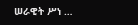ሠራዊት ሥነ …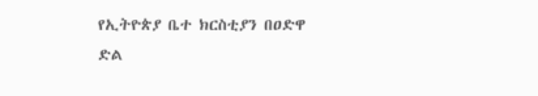የኢትዮጵያ ቤተ ክርስቲያን በዐድዋ ድል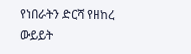የነበራትን ድርሻ የዘከረ ውይይት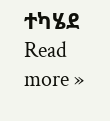ተካሄደ Read more »